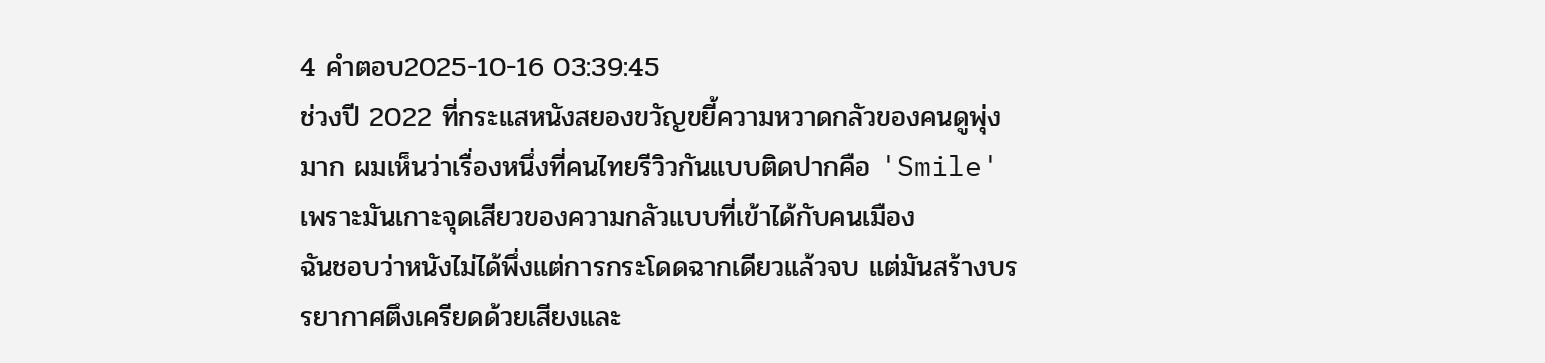4 คำตอบ2025-10-16 03:39:45
ช่วงปี 2022 ที่กระแสหนังสยองขวัญขยี้ความหวาดกลัวของคนดูพุ่งมาก ผมเห็นว่าเรื่องหนึ่งที่คนไทยรีวิวกันแบบติดปากคือ 'Smile' เพราะมันเกาะจุดเสียวของความกลัวแบบที่เข้าได้กับคนเมือง
ฉันชอบว่าหนังไม่ได้พึ่งแต่การกระโดดฉากเดียวแล้วจบ แต่มันสร้างบรรยากาศตึงเครียดด้วยเสียงและ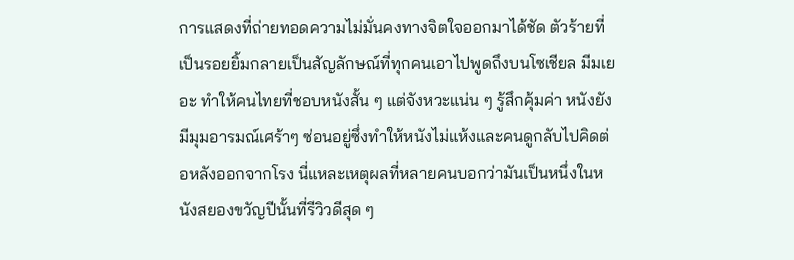การแสดงที่ถ่ายทอดความไม่มั่นคงทางจิตใจออกมาได้ชัด ตัวร้ายที่เป็นรอยยิ้มกลายเป็นสัญลักษณ์ที่ทุกคนเอาไปพูดถึงบนโซเชียล มีมเยอะ ทำให้คนไทยที่ชอบหนังสั้น ๆ แต่จังหวะแน่น ๆ รู้สึกคุ้มค่า หนังยังมีมุมอารมณ์เศร้าๆ ซ่อนอยู่ซึ่งทำให้หนังไม่แห้งและคนดูกลับไปคิดต่อหลังออกจากโรง นี่แหละเหตุผลที่หลายคนบอกว่ามันเป็นหนึ่งในหนังสยองขวัญปีนั้นที่รีวิวดีสุด ๆ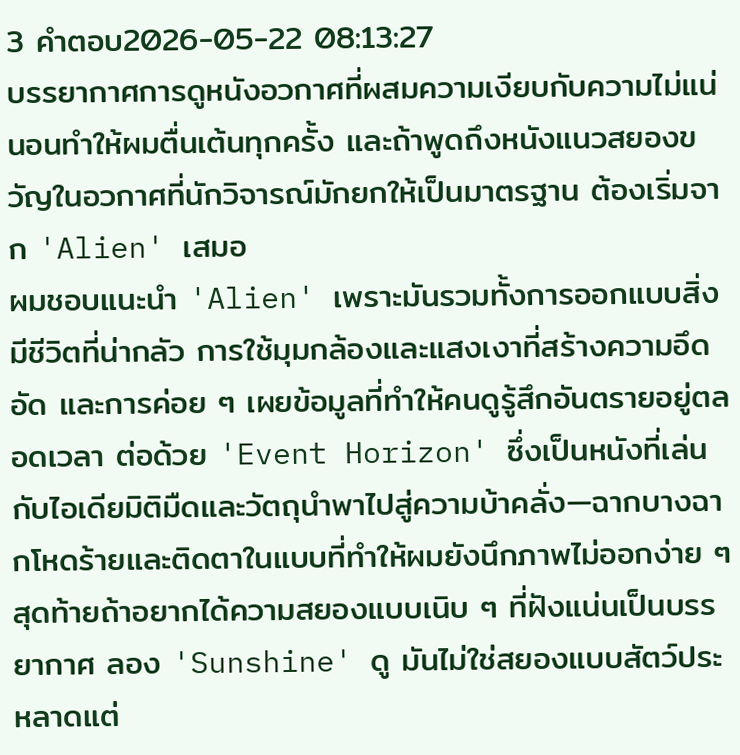3 คำตอบ2026-05-22 08:13:27
บรรยากาศการดูหนังอวกาศที่ผสมความเงียบกับความไม่แน่นอนทำให้ผมตื่นเต้นทุกครั้ง และถ้าพูดถึงหนังแนวสยองขวัญในอวกาศที่นักวิจารณ์มักยกให้เป็นมาตรฐาน ต้องเริ่มจาก 'Alien' เสมอ
ผมชอบแนะนำ 'Alien' เพราะมันรวมทั้งการออกแบบสิ่งมีชีวิตที่น่ากลัว การใช้มุมกล้องและแสงเงาที่สร้างความอึดอัด และการค่อย ๆ เผยข้อมูลที่ทำให้คนดูรู้สึกอันตรายอยู่ตลอดเวลา ต่อด้วย 'Event Horizon' ซึ่งเป็นหนังที่เล่นกับไอเดียมิติมืดและวัตถุนำพาไปสู่ความบ้าคลั่ง—ฉากบางฉากโหดร้ายและติดตาในแบบที่ทำให้ผมยังนึกภาพไม่ออกง่าย ๆ สุดท้ายถ้าอยากได้ความสยองแบบเนิบ ๆ ที่ฝังแน่นเป็นบรรยากาศ ลอง 'Sunshine' ดู มันไม่ใช่สยองแบบสัตว์ประหลาดแต่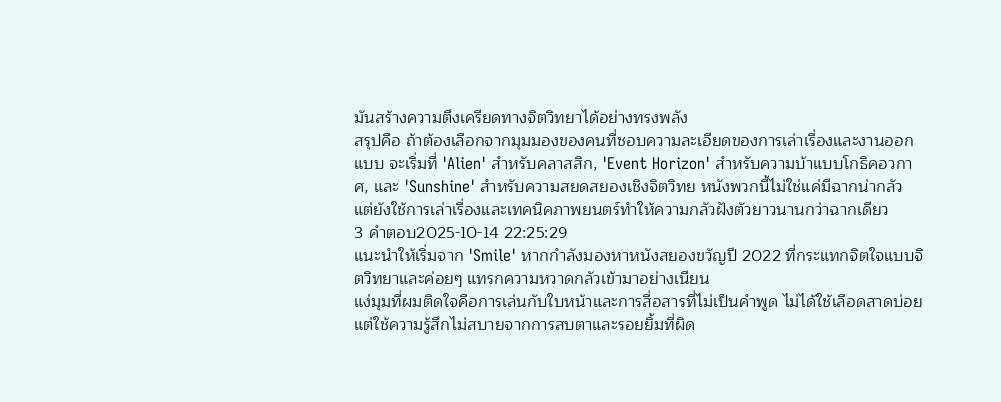มันสร้างความตึงเครียดทางจิตวิทยาได้อย่างทรงพลัง
สรุปคือ ถ้าต้องเลือกจากมุมมองของคนที่ชอบความละเอียดของการเล่าเรื่องและงานออกแบบ จะเริ่มที่ 'Alien' สำหรับคลาสสิก, 'Event Horizon' สำหรับความบ้าแบบโกธิคอวกาศ, และ 'Sunshine' สำหรับความสยดสยองเชิงจิตวิทย หนังพวกนี้ไม่ใช่แค่มีฉากน่ากลัว แต่ยังใช้การเล่าเรื่องและเทคนิคภาพยนตร์ทำให้ความกลัวฝังตัวยาวนานกว่าฉากเดียว
3 คำตอบ2025-10-14 22:25:29
แนะนำให้เริ่มจาก 'Smile' หากกำลังมองหาหนังสยองขวัญปี 2022 ที่กระแทกจิตใจแบบจิตวิทยาและค่อยๆ แทรกความหวาดกลัวเข้ามาอย่างเนียน
แง่มุมที่ผมติดใจคือการเล่นกับใบหน้าและการสื่อสารที่ไม่เป็นคำพูด ไม่ได้ใช้เลือดสาดบ่อย แต่ใช้ความรู้สึกไม่สบายจากการสบตาและรอยยิ้มที่ผิด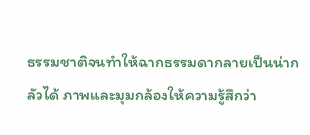ธรรมชาติจนทำให้ฉากธรรมดากลายเป็นน่ากลัวได้ ภาพและมุมกล้องให้ความรู้สึกว่า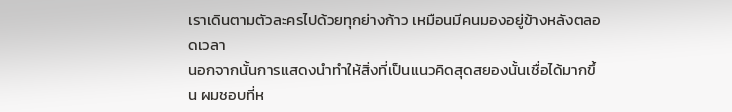เราเดินตามตัวละครไปด้วยทุกย่างก้าว เหมือนมีคนมองอยู่ข้างหลังตลอดเวลา
นอกจากนั้นการแสดงนำทำให้สิ่งที่เป็นแนวคิดสุดสยองนั้นเชื่อได้มากขึ้น ผมชอบที่ห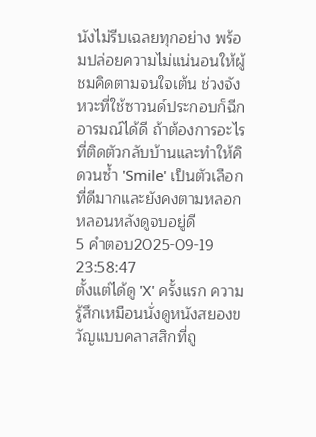นังไม่รีบเฉลยทุกอย่าง พร้อมปล่อยความไม่แน่นอนให้ผู้ชมคิดตามจนใจเต้น ช่วงจังหวะที่ใช้ซาวนด์ประกอบก็ฉีกอารมณ์ได้ดี ถ้าต้องการอะไรที่ติดตัวกลับบ้านและทำให้คิดวนซ้ำ 'Smile' เป็นตัวเลือกที่ดีมากและยังคงตามหลอกหลอนหลังดูจบอยู่ดี
5 คำตอบ2025-09-19 23:58:47
ตั้งแต่ได้ดู 'X' ครั้งแรก ความรู้สึกเหมือนนั่งดูหนังสยองขวัญแบบคลาสสิกที่ถู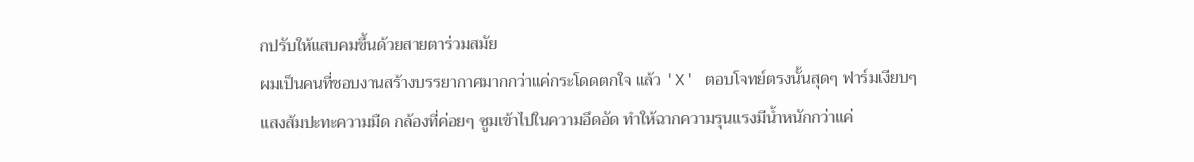กปรับให้แสบคมขึ้นด้วยสายตาร่วมสมัย
ผมเป็นคนที่ชอบงานสร้างบรรยากาศมากกว่าแค่กระโดดตกใจ แล้ว 'X' ตอบโจทย์ตรงนั้นสุดๆ ฟาร์มเงียบๆ แสงส้มปะทะความมืด กล้องที่ค่อยๆ ซูมเข้าไปในความอึดอัด ทำให้ฉากความรุนแรงมีน้ำหนักกว่าแค่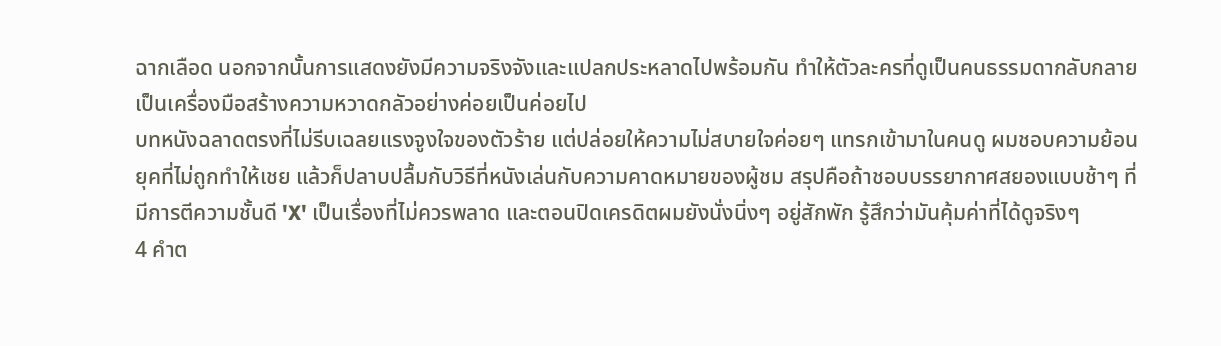ฉากเลือด นอกจากนั้นการแสดงยังมีความจริงจังและแปลกประหลาดไปพร้อมกัน ทำให้ตัวละครที่ดูเป็นคนธรรมดากลับกลายเป็นเครื่องมือสร้างความหวาดกลัวอย่างค่อยเป็นค่อยไป
บทหนังฉลาดตรงที่ไม่รีบเฉลยแรงจูงใจของตัวร้าย แต่ปล่อยให้ความไม่สบายใจค่อยๆ แทรกเข้ามาในคนดู ผมชอบความย้อนยุคที่ไม่ถูกทำให้เชย แล้วก็ปลาบปลื้มกับวิธีที่หนังเล่นกับความคาดหมายของผู้ชม สรุปคือถ้าชอบบรรยากาศสยองแบบช้าๆ ที่มีการตีความชั้นดี 'X' เป็นเรื่องที่ไม่ควรพลาด และตอนปิดเครดิตผมยังนั่งนิ่งๆ อยู่สักพัก รู้สึกว่ามันคุ้มค่าที่ได้ดูจริงๆ
4 คำต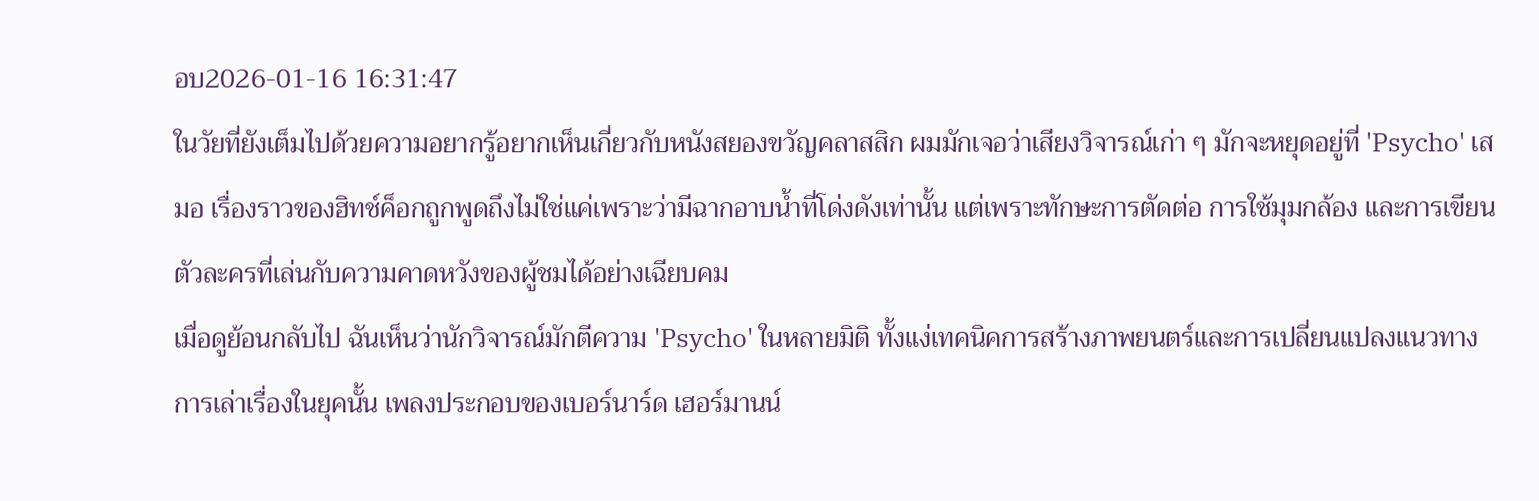อบ2026-01-16 16:31:47
ในวัยที่ยังเต็มไปด้วยความอยากรู้อยากเห็นเกี่ยวกับหนังสยองขวัญคลาสสิก ผมมักเจอว่าเสียงวิจารณ์เก่า ๆ มักจะหยุดอยู่ที่ 'Psycho' เสมอ เรื่องราวของฮิทช์ค็อกถูกพูดถึงไม่ใช่แค่เพราะว่ามีฉากอาบน้ำที่โด่งดังเท่านั้น แต่เพราะทักษะการตัดต่อ การใช้มุมกล้อง และการเขียนตัวละครที่เล่นกับความคาดหวังของผู้ชมได้อย่างเฉียบคม
เมื่อดูย้อนกลับไป ฉันเห็นว่านักวิจารณ์มักตีความ 'Psycho' ในหลายมิติ ทั้งแง่เทคนิคการสร้างภาพยนตร์และการเปลี่ยนแปลงแนวทางการเล่าเรื่องในยุคนั้น เพลงประกอบของเบอร์นาร์ด เฮอร์มานน์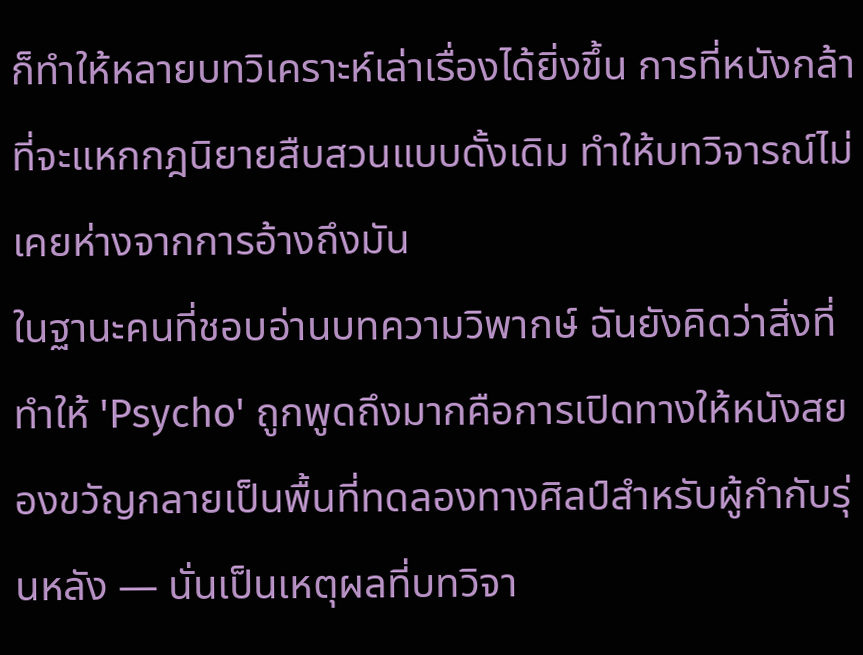ก็ทำให้หลายบทวิเคราะห์เล่าเรื่องได้ยิ่งขึ้น การที่หนังกล้าที่จะแหกกฎนิยายสืบสวนแบบดั้งเดิม ทำให้บทวิจารณ์ไม่เคยห่างจากการอ้างถึงมัน
ในฐานะคนที่ชอบอ่านบทความวิพากษ์ ฉันยังคิดว่าสิ่งที่ทำให้ 'Psycho' ถูกพูดถึงมากคือการเปิดทางให้หนังสยองขวัญกลายเป็นพื้นที่ทดลองทางศิลป์สำหรับผู้กำกับรุ่นหลัง — นั่นเป็นเหตุผลที่บทวิจา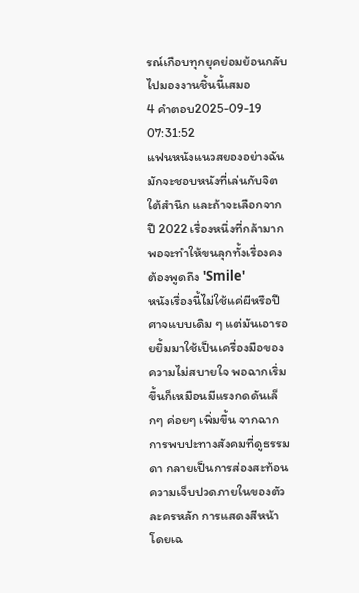รณ์เกือบทุกยุคย่อมย้อนกลับไปมองงานชิ้นนี้เสมอ
4 คำตอบ2025-09-19 07:31:52
แฟนหนังแนวสยองอย่างฉันมักจะชอบหนังที่เล่นกับจิตใต้สำนึก และถ้าจะเลือกจากปี 2022 เรื่องหนึ่งที่กล้ามากพอจะทำให้ขนลุกทั้งเรื่องคงต้องพูดถึง 'Smile'
หนังเรื่องนี้ไม่ใช้แค่ผีหรือปีศาจแบบเดิม ๆ แต่มันเอารอยยิ้มมาใช้เป็นเครื่องมือของความไม่สบายใจ พอฉากเริ่มขึ้นก็เหมือนมีแรงกดดันเล็กๆ ค่อยๆ เพิ่มขึ้น จากฉากการพบปะทางสังคมที่ดูธรรมดา กลายเป็นการส่องสะท้อนความเจ็บปวดภายในของตัวละครหลัก การแสดงสีหน้าโดยเฉ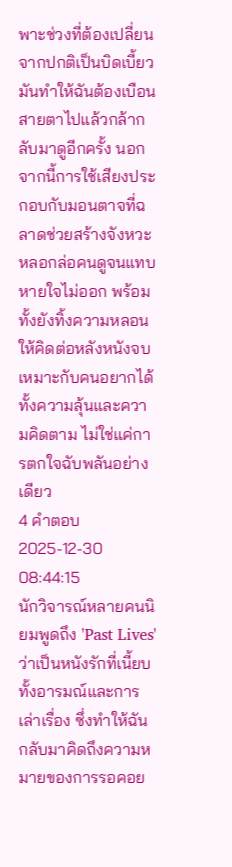พาะช่วงที่ต้องเปลี่ยนจากปกติเป็นบิดเบี้ยว มันทำให้ฉันต้องเบือนสายตาไปแล้วกล้ากลับมาดูอีกครั้ง นอกจากนี้การใช้เสียงประกอบกับมอนตาจที่ฉลาดช่วยสร้างจังหวะหลอกล่อคนดูจนแทบหายใจไม่ออก พร้อมทั้งยังทิ้งความหลอนให้คิดต่อหลังหนังจบ เหมาะกับคนอยากได้ทั้งความลุ้นและความคิดตาม ไม่ใช่แค่การตกใจฉับพลันอย่างเดียว
4 คำตอบ2025-12-30 08:44:15
นักวิจารณ์หลายคนนิยมพูดถึง 'Past Lives' ว่าเป็นหนังรักที่เนี้ยบทั้งอารมณ์และการเล่าเรื่อง ซึ่งทำให้ฉันกลับมาคิดถึงความหมายของการรอคอย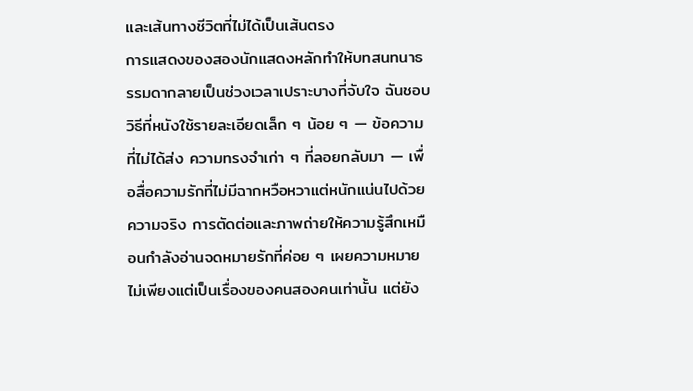และเส้นทางชีวิตที่ไม่ได้เป็นเส้นตรง
การแสดงของสองนักแสดงหลักทำให้บทสนทนาธรรมดากลายเป็นช่วงเวลาเปราะบางที่จับใจ ฉันชอบวิธีที่หนังใช้รายละเอียดเล็ก ๆ น้อย ๆ — ข้อความที่ไม่ได้ส่ง ความทรงจำเก่า ๆ ที่ลอยกลับมา — เพื่อสื่อความรักที่ไม่มีฉากหวือหวาแต่หนักแน่นไปด้วยความจริง การตัดต่อและภาพถ่ายให้ความรู้สึกเหมือนกำลังอ่านจดหมายรักที่ค่อย ๆ เผยความหมาย
ไม่เพียงแต่เป็นเรื่องของคนสองคนเท่านั้น แต่ยัง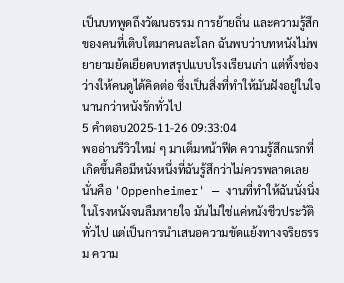เป็นบทพูดถึงวัฒนธรรม การย้ายถิ่น และความรู้สึกของคนที่เติบโตมาคนละโลก ฉันพบว่าบทหนังไม่พยายามยัดเยียดบทสรุปแบบโรงเรียนเก่า แต่ทิ้งช่องว่างให้คนดูได้คิดต่อ ซึ่งเป็นสิ่งที่ทำให้มันฝังอยู่ในใจนานกว่าหนังรักทั่วไป
5 คำตอบ2025-11-26 09:33:04
พออ่านรีวิวใหม่ ๆ มาเต็มหน้าฟีด ความรู้สึกแรกที่เกิดขึ้นคือมีหนังหนึ่งที่ฉันรู้สึกว่าไม่ควรพลาดเลย นั่นคือ 'Oppenheimer' — งานที่ทำให้ฉันนั่งนิ่งในโรงหนังจนลืมหายใจ มันไม่ใช่แค่หนังชีวประวัติทั่วไป แต่เป็นการนำเสนอความขัดแย้งทางจริยธรรม ความ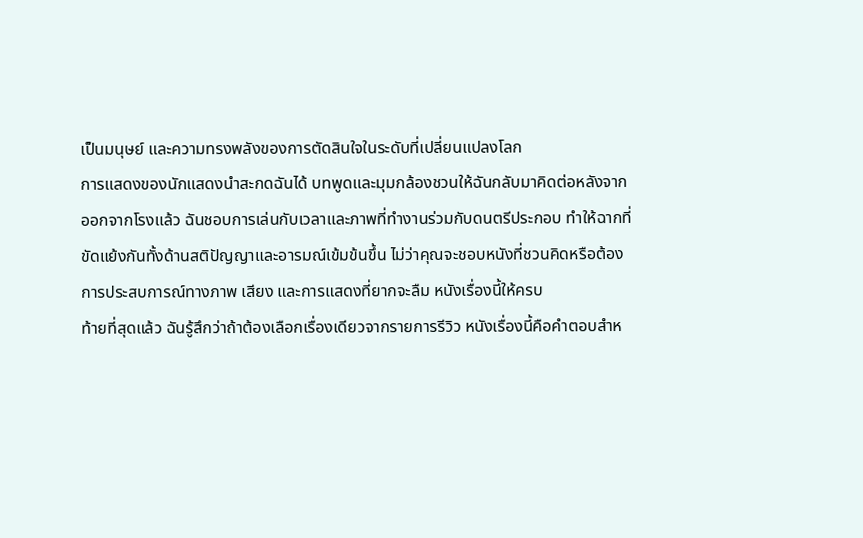เป็นมนุษย์ และความทรงพลังของการตัดสินใจในระดับที่เปลี่ยนแปลงโลก
การแสดงของนักแสดงนำสะกดฉันได้ บทพูดและมุมกล้องชวนให้ฉันกลับมาคิดต่อหลังจากออกจากโรงแล้ว ฉันชอบการเล่นกับเวลาและภาพที่ทำงานร่วมกับดนตรีประกอบ ทำให้ฉากที่ขัดแย้งกันทั้งด้านสติปัญญาและอารมณ์เข้มข้นขึ้น ไม่ว่าคุณจะชอบหนังที่ชวนคิดหรือต้องการประสบการณ์ทางภาพ เสียง และการแสดงที่ยากจะลืม หนังเรื่องนี้ให้ครบ
ท้ายที่สุดแล้ว ฉันรู้สึกว่าถ้าต้องเลือกเรื่องเดียวจากรายการรีวิว หนังเรื่องนี้คือคำตอบสำห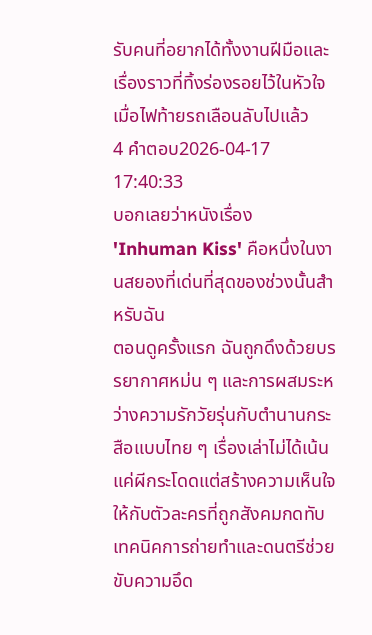รับคนที่อยากได้ทั้งงานฝีมือและเรื่องราวที่ทิ้งร่องรอยไว้ในหัวใจเมื่อไฟท้ายรถเลือนลับไปแล้ว
4 คำตอบ2026-04-17 17:40:33
บอกเลยว่าหนังเรื่อง 'Inhuman Kiss' คือหนึ่งในงานสยองที่เด่นที่สุดของช่วงนั้นสำหรับฉัน
ตอนดูครั้งแรก ฉันถูกดึงด้วยบรรยากาศหม่น ๆ และการผสมระหว่างความรักวัยรุ่นกับตำนานกระสือแบบไทย ๆ เรื่องเล่าไม่ได้เน้นแค่ผีกระโดดแต่สร้างความเห็นใจให้กับตัวละครที่ถูกสังคมกดทับ เทคนิคการถ่ายทำและดนตรีช่วยขับความอึด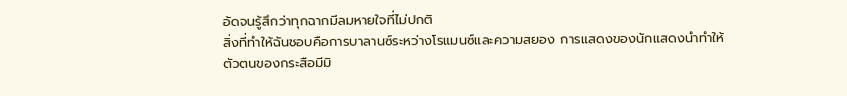อัดจนรู้สึกว่าทุกฉากมีลมหายใจที่ไม่ปกติ
สิ่งที่ทำให้ฉันชอบคือการบาลานซ์ระหว่างโรแมนซ์และความสยอง การแสดงของนักแสดงนำทำให้ตัวตนของกระสือมีมิ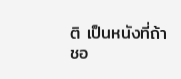ติ เป็นหนังที่ถ้าชอ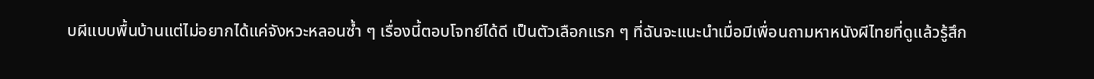บผีแบบพื้นบ้านแต่ไม่อยากได้แค่จังหวะหลอนซ้ำ ๆ เรื่องนี้ตอบโจทย์ได้ดี เป็นตัวเลือกแรก ๆ ที่ฉันจะแนะนำเมื่อมีเพื่อนถามหาหนังผีไทยที่ดูแล้วรู้สึก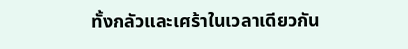ทั้งกลัวและเศร้าในเวลาเดียวกัน